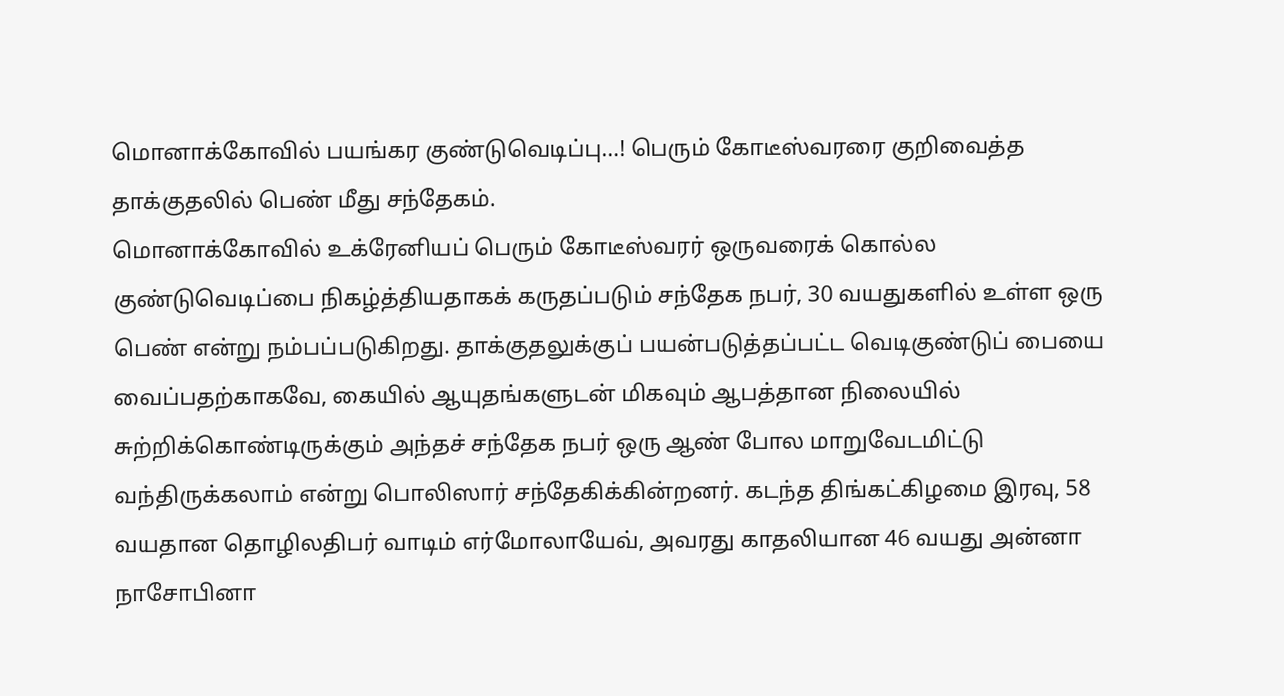மொனாக்கோவில் பயங்கர குண்டுவெடிப்பு…! பெரும் கோடீஸ்வரரை குறிவைத்த தாக்குதலில் பெண் மீது சந்தேகம்.
மொனாக்கோவில் உக்ரேனியப் பெரும் கோடீஸ்வரர் ஒருவரைக் கொல்ல குண்டுவெடிப்பை நிகழ்த்தியதாகக் கருதப்படும் சந்தேக நபர், 30 வயதுகளில் உள்ள ஒரு பெண் என்று நம்பப்படுகிறது. தாக்குதலுக்குப் பயன்படுத்தப்பட்ட வெடிகுண்டுப் பையை வைப்பதற்காகவே, கையில் ஆயுதங்களுடன் மிகவும் ஆபத்தான நிலையில் சுற்றிக்கொண்டிருக்கும் அந்தச் சந்தேக நபர் ஒரு ஆண் போல மாறுவேடமிட்டு வந்திருக்கலாம் என்று பொலிஸார் சந்தேகிக்கின்றனர். கடந்த திங்கட்கிழமை இரவு, 58 வயதான தொழிலதிபர் வாடிம் எர்மோலாயேவ், அவரது காதலியான 46 வயது அன்னா நாசோபினா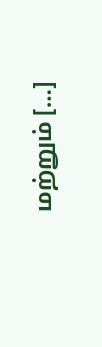மற்றும் […]